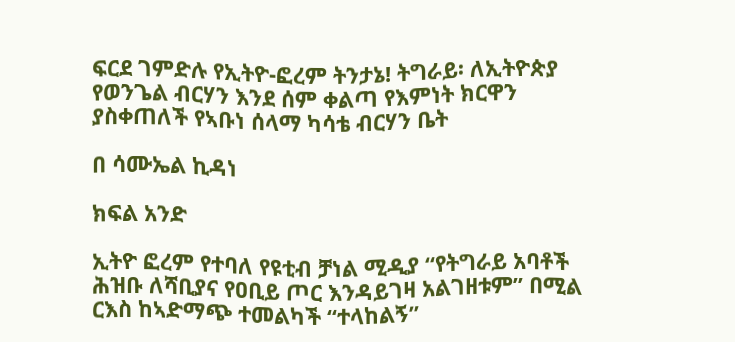ፍርደ ገምድሉ የኢትዮ-ፎረም ትንታኔ! ትግራይ፡ ለኢትዮጵያ የወንጌል ብርሃን እንደ ሰም ቀልጣ የእምነት ክርዋን ያስቀጠለች የኣቡነ ሰላማ ካሳቴ ብርሃን ቤት

በ ሳሙኤል ኪዳነ

ክፍል አንድ

ኢትዮ ፎረም የተባለ የዩቲብ ቻነል ሚዲያ “የትግራይ አባቶች ሕዝቡ ለሻቢያና የዐቢይ ጦር እንዳይገዛ አልገዘቱም” በሚል ርእስ ከኣድማጭ ተመልካች “ተላከልኝ”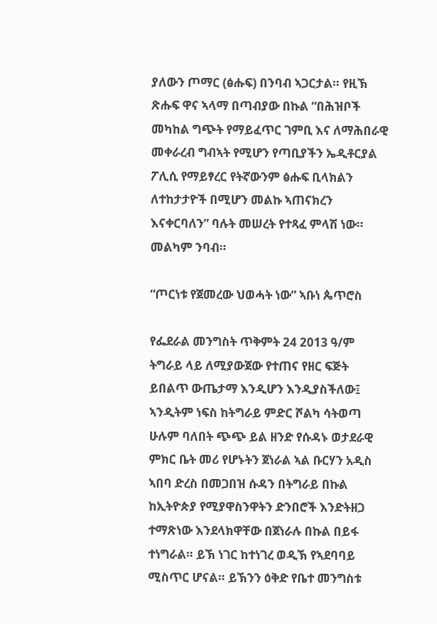ያለውን ጦማር (ፅሑፍ) በንባብ ኣጋርታል። የዚኽ ጽሑፍ ዋና ኣላማ በጣብያው በኩል “በሕዝቦች መካከል ግጭት የማይፈጥር ገምቢ እና ለማሕበራዊ መቀራረብ ግብኣት የሚሆን የጣቢያችን ኤዲቶርያል ፖሊሲ የማይፃረር የትኛውንም ፅሑፍ ቢላክልን ለተከታታዮች በሚሆን መልኩ ኣጠናክረን እናቀርባለን” ባሉት መሠረት የተጻፈ ምላሽ ነው። መልካም ንባብ።

“ጦርነቱ የጀመረው ህወሓት ነው” ኣቡነ ጴጥሮስ

የፌደራል መንግስት ጥቅምት 24 2013 ዓ/ም ትግራይ ላይ ለሚያውጀው የተጠና የዘር ፍጅት ይበልጥ ውጤታማ እንዲሆን እንዲያስችለው፤ ኣንዲትም ነፍስ ከትግራይ ምድር ሾልካ ሳትወጣ ሁሉም ባለበት ጭጭ ይል ዘንድ የሱዳኑ ወታደራዊ ምክር ቤት መሪ የሆኑትን ጀነራል ኣል ቡርሃን አዲስ ኣበባ ድረስ በመጋበዝ ሱዳን በትግራይ በኩል ከኢትዮጵያ የሚያዋስንዋትን ድንበሮች እንድትዘጋ ተማጽነው እንደላክዋቸው በጀነራሉ በኩል በይፋ ተነግራል። ይኽ ነገር ከተነገረ ወዲኽ የኣደባባይ ሚስጥር ሆናል። ይኽንን ዕቅድ የቤተ መንግስቱ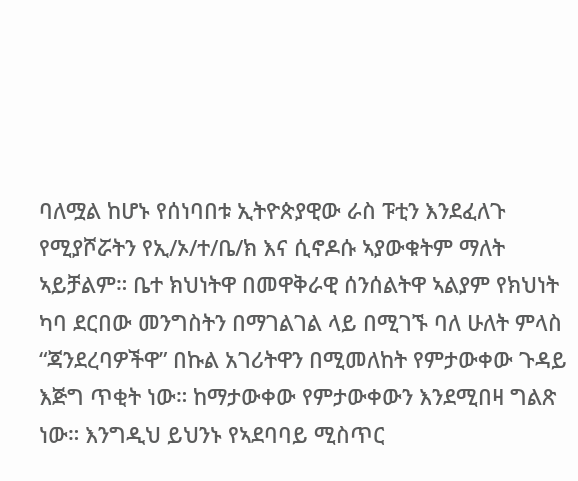ባለሟል ከሆኑ የሰነባበቱ ኢትዮጵያዊው ራስ ፑቲን እንደፈለጉ የሚያሾሯትን የኢ/ኦ/ተ/ቤ/ክ እና ሲኖዶሱ ኣያውቁትም ማለት ኣይቻልም። ቤተ ክህነትዋ በመዋቅራዊ ሰንሰልትዋ ኣልያም የክህነት ካባ ደርበው መንግስትን በማገልገል ላይ በሚገኙ ባለ ሁለት ምላስ “ጃንደረባዎችዋ” በኩል አገሪትዋን በሚመለከት የምታውቀው ጉዳይ እጅግ ጥቂት ነው። ከማታውቀው የምታውቀውን እንደሚበዛ ግልጽ ነው። እንግዲህ ይህንኑ የኣደባባይ ሚስጥር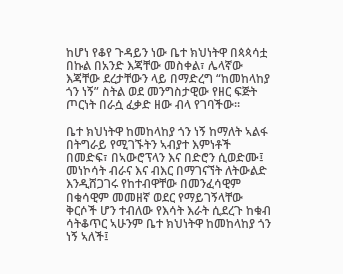ከሆነ የቆየ ጉዳይን ነው ቤተ ክህነትዋ በጳጳሳቷ በኩል በአንድ እጃቸው መስቀል፣ ሌላኛው እጃቸው ደረታቸውን ላይ በማድረግ “ከመከላከያ ጎን ነኝ” ስትል ወደ መንግስታዊው የዘር ፍጅት ጦርነት በራሷ ፈቃድ ዘው ብላ የገባችው።

ቤተ ክህነትዋ ከመከላከያ ጎን ነኝ ከማለት ኣልፋ በትግራይ የሚገኙትን ኣብያተ እምነቶች በመድፍ፣ በኣውሮፕላን እና በድሮን ሲወድሙ፤ መነኮሳት ብራና እና ብእር በማገናኘት ለትውልድ እንዲሸጋገሩ የከተብዋቸው በመንፈሳዊም በቁሳዊም መመዘኛ ወደር የማይገኝላቸው ቅርሶች ሆን ተብለው የእሳት እራት ሲደረጉ ከቁብ ሳትቆጥር ኣሁንም ቤተ ክህነትዋ ከመከላከያ ጎን ነኝ ኣለች፤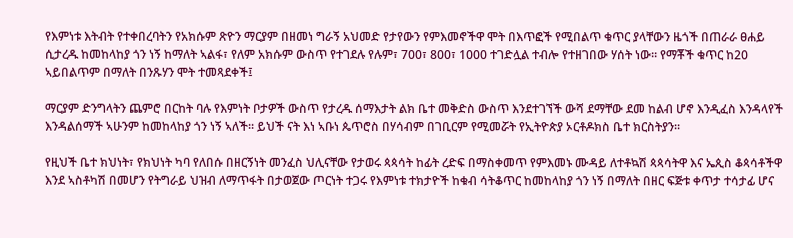የእምነቱ እትብት የተቀበረባትን የአክሱም ጽዮን ማርያም በዘመነ ግራኝ አህመድ የታየውን የምእመኖችዋ ሞት በእጥፎች የሚበልጥ ቁጥር ያላቸውን ዜጎች በጠራራ ፀሐይ ሲታረዱ ከመከላከያ ጎን ነኝ ከማለት ኣልፋ፣ የለም አክሱም ውስጥ የተገደሉ የሉም፣ 700፣ 800፣ 1000 ተገድሏል ተብሎ የተዘገበው ሃሰት ነው። የማቾች ቁጥር ከ20 ኣይበልጥም በማለት በንጹሃን ሞት ተመጻደቀች፤

ማርያም ድንግላትን ጨምሮ በርከት ባሉ የእምነት ቦታዎች ውስጥ የታረዱ ሰማእታት ልክ ቤተ መቅድስ ውስጥ እንደተገኘች ውሻ ደማቸው ደመ ከልብ ሆኖ እንዲፈስ እንዳላየች እንዳልሰማች ኣሁንም ከመከላከያ ጎን ነኝ ኣለች። ይህች ናት እነ ኣቡነ ጴጥሮስ በሃሳብም በገቢርም የሚመሯት የኢትዮጵያ ኦርቶዶክስ ቤተ ክርስትያን።

የዚህች ቤተ ክህነት፣ የክህነት ካባ የለበሱ በዘርኝነት መንፈስ ህሊናቸው የታወሩ ጳጳሳት ከፊት ረድፍ በማስቀመጥ የምእመኑ ሙዳይ ለተቶኳሽ ጳጳሳትዋ እና ኤጲስ ቆጳሳቶችዋ እንደ ኣስቶካሽ በመሆን የትግራይ ህዝብ ለማጥፋት በታወጀው ጦርነት ተጋሩ የእምነቱ ተክታዮች ከቁብ ሳትቆጥር ከመከላከያ ጎን ነኝ በማለት በዘር ፍጅቱ ቀጥታ ተሳታፊ ሆና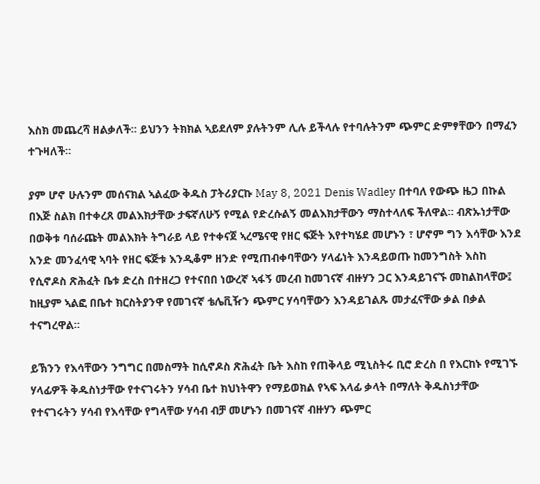እስክ መጨረሻ ዘልቃለች። ይህንን ትክክል ኣይደለም ያሉትንም ሊሉ ይችላሉ የተባሉትንም ጭምር ድምፃቸውን በማፈን ተጉዛለች።

ያም ሆኖ ሁሉንም መሰናክል ኣልፈው ቅዱስ ፓትሪያርኩ May 8, 2021 Denis Wadley በተባለ የውጭ ዜጋ በኩል በእጅ ስልክ በተቀረጸ መልእክታቸው ታፍኛለሁኝ የሚል የድረሱልኝ መልእክታቸውን ማስተላለፍ ችለዋል። ብጽኡነታቸው በወቅቱ ባሰራጩት መልእክት ትግራይ ላይ የተቀናጀ ኣረሜናዊ የዘር ፍጅት እየተካሄደ መሆኑን ፣ ሆኖም ግን እሳቸው እንደ አንድ መንፈሳዊ ኣባት የዘር ፍጅቱ እንዲቆም ዘንድ የሚጠብቀባቸውን ሃላፊነት እንዳይወጡ ከመንግስት እስከ የሲኖዶስ ጽሕፈት ቤቱ ድረስ በተዘረጋ የተናበበ ነውረኛ ኣፋኝ መረብ ከመገናኛ ብዙሃን ጋር እንዳይገናኙ መከልከላቸው፤ ከዚያም ኣልፎ በቤተ ክርስትያንዋ የመገናኛ ቴሌቪዥን ጭምር ሃሳባቸውን እንዳይገልጹ መታፈናቸው ቃል በቃል ተናግረዋል።

ይኽንን የእሳቸውን ንግግር በመስማት ከሲኖዶስ ጽሕፈት ቤት እስከ የጠቅላይ ሚኒስትሩ ቢሮ ድረስ በ የእርከኑ የሚገኙ ሃላፊዎች ቅዱስነታቸው የተናገሩትን ሃሳብ ቤተ ክህነትዋን የማይወክል የኣፍ እላፊ ቃላት በማለት ቅዱስነታቸው የተናገሩትን ሃሳብ የእሳቸው የግላቸው ሃሳብ ብቻ መሆኑን በመገናኛ ብዙሃን ጭምር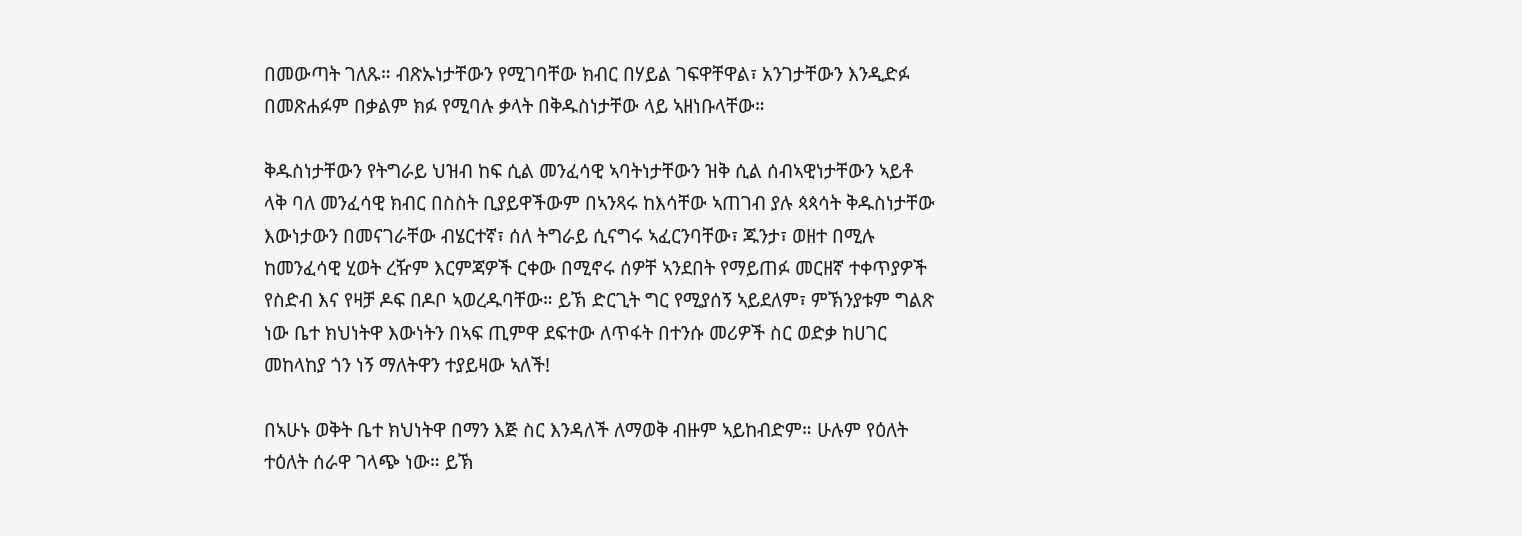በመውጣት ገለጹ። ብጽኡነታቸውን የሚገባቸው ክብር በሃይል ገፍዋቸዋል፣ አንገታቸውን እንዲድፉ በመጽሐፉም በቃልም ክፉ የሚባሉ ቃላት በቅዱስነታቸው ላይ ኣዘነቡላቸው።

ቅዱስነታቸውን የትግራይ ህዝብ ከፍ ሲል መንፈሳዊ ኣባትነታቸውን ዝቅ ሲል ሰብኣዊነታቸውን ኣይቶ ላቅ ባለ መንፈሳዊ ክብር በስስት ቢያይዋችውም በኣንጻሩ ከእሳቸው ኣጠገብ ያሉ ጳጳሳት ቅዱስነታቸው እውነታውን በመናገራቸው ብሄርተኛ፣ ሰለ ትግራይ ሲናግሩ ኣፈርንባቸው፣ ጁንታ፣ ወዘተ በሚሉ ከመንፈሳዊ ሂወት ረዥም እርምጃዎች ርቀው በሚኖሩ ሰዎቸ ኣንደበት የማይጠፉ መርዘኛ ተቀጥያዎች የስድብ እና የዛቻ ዶፍ በዶቦ ኣወረዱባቸው። ይኽ ድርጊት ግር የሚያሰኝ ኣይደለም፣ ምኽንያቱም ግልጽ ነው ቤተ ክህነትዋ እውነትን በኣፍ ጢምዋ ደፍተው ለጥፋት በተንሱ መሪዎች ስር ወድቃ ከሀገር መከላከያ ጎን ነኝ ማለትዋን ተያይዛው ኣለች!

በኣሁኑ ወቅት ቤተ ክህነትዋ በማን እጅ ስር እንዳለች ለማወቅ ብዙም ኣይከብድም። ሁሉም የዕለት ተዕለት ሰራዋ ገላጭ ነው። ይኽ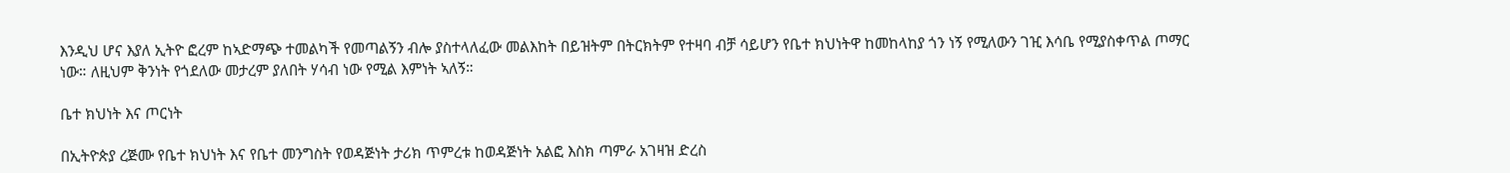እንዲህ ሆና እያለ ኢትዮ ፎረም ከኣድማጭ ተመልካች የመጣልኝን ብሎ ያስተላለፈው መልእከት በይዝትም በትርክትም የተዛባ ብቻ ሳይሆን የቤተ ክህነትዋ ከመከላከያ ጎን ነኝ የሚለውን ገዢ እሳቤ የሚያስቀጥል ጦማር ነው። ለዚህም ቅንነት የጎደለው መታረም ያለበት ሃሳብ ነው የሚል እምነት ኣለኝ።

ቤተ ክህነት እና ጦርነት

በኢትዮጵያ ረጅሙ የቤተ ክህነት እና የቤተ መንግስት የወዳጅነት ታሪክ ጥምረቱ ከወዳጅነት አልፎ እስክ ጣምራ አገዛዝ ድረስ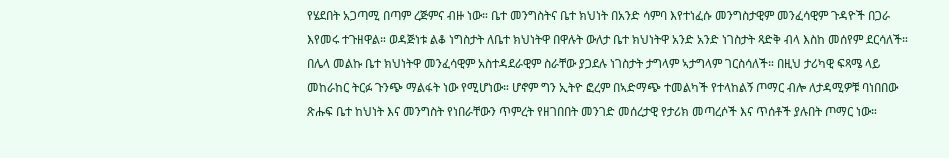የሄደበት አጋጣሚ በጣም ረጅምና ብዙ ነው። ቤተ መንግስትና ቤተ ክህነት በአንድ ሳምባ እየተነፈሱ መንግስታዊም መንፈሳዊም ጉዳዮች በጋራ እየመሩ ተጉዘዋል። ወዳጅነቱ ልቆ ነግስታት ለቤተ ክህነትዋ በዋሉት ውለታ ቤተ ክህነትዋ አንድ አንድ ነገስታት ጻድቅ ብላ እስከ መሰየም ደርሳለች። በሌላ መልኩ ቤተ ክህነትዋ መንፈሳዊም አስተዳደራዊም ስራቸው ያጋደሉ ነገስታት ታግላም ኣታግላም ገርስሳለች። በዚህ ታሪካዊ ፍጻሜ ላይ መከራከር ትርፉ ጉንጭ ማልፋት ነው የሚሆነው። ሆኖም ግን ኢትዮ ፎረም በኣድማጭ ተመልካች የተላከልኝ ጦማር ብሎ ለታዳሚዎቹ ባነበበው ጽሑፍ ቤተ ከህነት እና መንግስት የነበራቸውን ጥምረት የዘገበበት መንገድ መሰረታዊ የታሪክ መጣረሶች እና ጥሰቶች ያሉበት ጦማር ነው።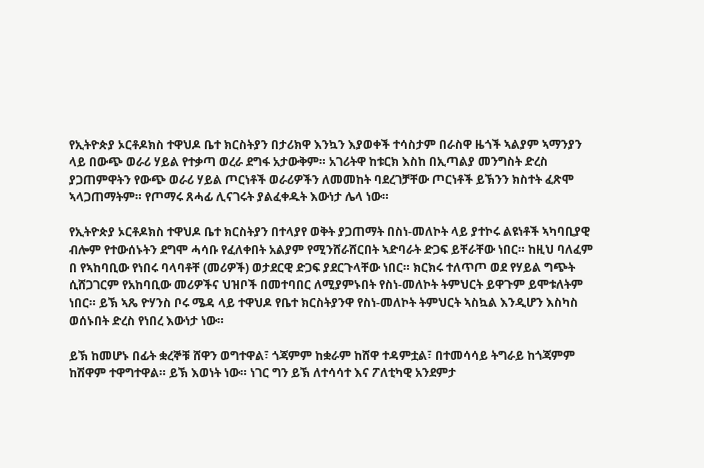የኢትዮጵያ ኦርቶዶክስ ተዋህዶ ቤተ ክርስትያን በታሪክዋ እንኳን እያወቀች ተሳስታም በራስዋ ዜጎች ኣልያም ኣማንያን ላይ በውጭ ወራሪ ሃይል የተቃጣ ወረራ ደግፋ አታውቅም። አገሪትዋ ከቱርክ እስከ በኢጣልያ መንግስት ድረስ ያጋጠምዋትን የውጭ ወራሪ ሃይል ጦርነቶች ወራሪዎችን ለመመከት ባደረገቻቸው ጦርነቶች ይኽንን ክስተት ፈጽሞ ኣላጋጠማትም። የጦማሩ ጸሓፊ ሊናገሩት ያልፈቀዱት እውነታ ሌላ ነው።

የኢትዮጵያ ኦርቶዶክስ ተዋህዶ ቤተ ክርስትያን በተላያየ ወቅት ያጋጠማት በስነ-መለኮት ላይ ያተኮሩ ልዩነቶች ኣካባቢያዊ ብሎም የተውሰኑትን ደግሞ ሓሳቡ የፈለቀበት አልያም የሚንሸራሸርበት ኣድባራት ድጋፍ ይቸራቸው ነበር። ከዚህ ባለፈም በ የኣከባቢው የነበሩ ባላባቶቸ (መሪዎች) ወታደርዊ ድጋፍ ያደርጉላቸው ነበር። ክርክሩ ተለጥጦ ወደ የሃይል ግጭት ሲሸጋገርም የአከባቢው መሪዎችና ህዝቦች በመተባበር ለሚያምኑበት የስነ-መለኮት ትምህርት ይዋጉም ይሞቱለትም ነበር። ይኽ ኣጼ ዮሃንስ ቦሩ ሜዳ ላይ ተዋህዶ የቤተ ክርስትያንዋ የስነ-መለኮት ትምህርት ኣስኳል እንዲሆን እስካስ ወሰኑበት ድረስ የነበረ እውነታ ነው።

ይኽ ከመሆኑ በፊት ቋረኞቹ ሸዋን ወግተዋል፣ ጎጃምም ከቋራም ከሸዋ ተዳምቷል፣ በተመሳሳይ ትግራይ ከጎጃምም ከሽዋም ተዋግተዋል። ይኽ እወነት ነው። ነገር ግን ይኽ ለተሳሳተ እና ፖለቲካዊ አንደምታ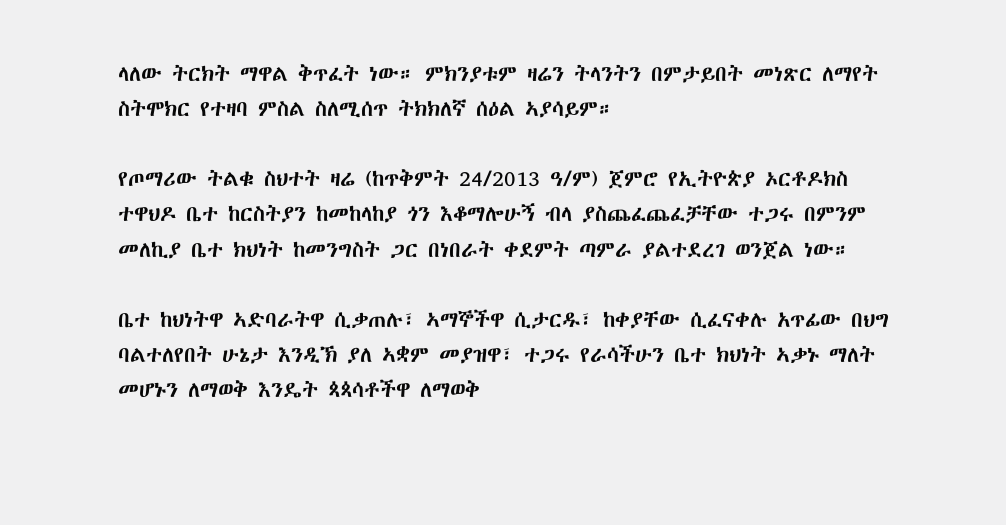ላለው ትርክት ማዋል ቅጥፈት ነው። ምክንያቱም ዛሬን ትላንትን በምታይበት መነጽር ለማየት ስትሞክር የተዛባ ምስል ስለሚሰጥ ትክክለኛ ሰዕል ኣያሳይም።

የጦማሪው ትልቁ ስህተት ዛሬ (ከጥቅምት 24/2013 ዓ/ም) ጀምሮ የኢትዮጵያ ኦርቶዶክስ ተዋህዶ ቤተ ከርስትያን ከመከላከያ ጎን እቆማሎሁኝ ብላ ያስጨፈጨፈቻቸው ተጋሩ በምንም መለኪያ ቤተ ክህነት ከመንግስት ጋር በነበራት ቀደምት ጣምራ ያልተደረገ ወንጀል ነው።

ቤተ ከህነትዋ ኣድባራትዋ ሲቃጠሉ፣ ኣማኞችዋ ሲታርዱ፣ ከቀያቸው ሲፈናቀሉ አጥፊው በህግ ባልተለየበት ሁኔታ እንዲኽ ያለ ኣቋም መያዝዋ፣ ተጋሩ የራሳችሁን ቤተ ክህነት ኣቃኑ ማለት መሆኑን ለማወቅ እንዴት ጳጳሳቶችዋ ለማወቅ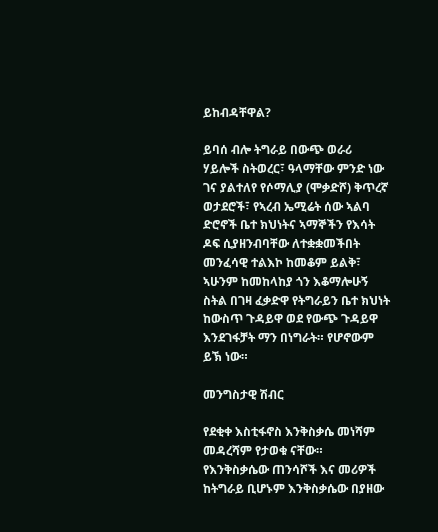ይከብዳቸዋል?

ይባሰ ብሎ ትግራይ በውጭ ወራሪ ሃይሎች ስትወረር፣ ዓላማቸው ምንድ ነው ገና ያልተለየ የሶማሊያ (ሞቃድሾ) ቅጥረኛ ወታደሮች፣ የኣረብ ኤሚሬት ሰው ኣልባ ድሮኖች ቤተ ክህነትና ኣማኞችን የእሳት ዶፍ ሲያዘንብባቸው ለተቋቋመችበት መንፈሳዊ ተልእኮ ከመቆም ይልቅ፣ ኣሁንም ከመከላከያ ጎን እቆማሎሁኝ ስትል በገዛ ፈቃድዋ የትግራይን ቤተ ክህነት ከውስጥ ጉዳይዋ ወደ የውጭ ጉዳይዋ እንደገፋቻት ማን በነግራት። የሆኖውም ይኽ ነው።

መንግስታዊ ሽብር

የደቂቀ እስቲፋኖስ እንቅስቃሴ መነሻም መዳረሻም የታወቁ ናቸው። የእንቅስቃሴው ጠንሳሾች እና መሪዎች ከትግራይ ቢሆኑም እንቅስቃሴው በያዘው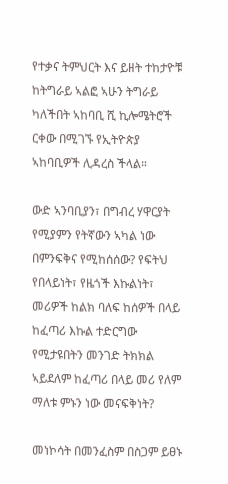የተቃና ትምህርት እና ይዘት ተከታዮቹ ከትግራይ ኣልፎ ኣሁን ትግራይ ካለችበት ኣከባቢ ሺ ኪሎሜትሮች ርቀው በሚገኙ የኢትዮጵያ ኣከባቢዎች ሊዳረስ ችላል።

ውድ ኣንባቢያን፣ በግብረ ሃዋርያት የሚያምን የትኛውን ኣካል ነው በምንፍቅና የሚከሰሰው? የፍትህ የበላይነት፣ የዜጎች እኩልነት፣ መሪዎች ከልክ ባለፍ ከሰዎች በላይ ከፈጣሪ እኩል ተድርግው የሚታዩበትን መንገድ ትክክል ኣይደለም ከፈጣሪ በላይ መሪ የለም ማለቱ ምኑን ነው መናፍቅነት?

መነኮሳት በመንፈስም በስጋም ይፀኑ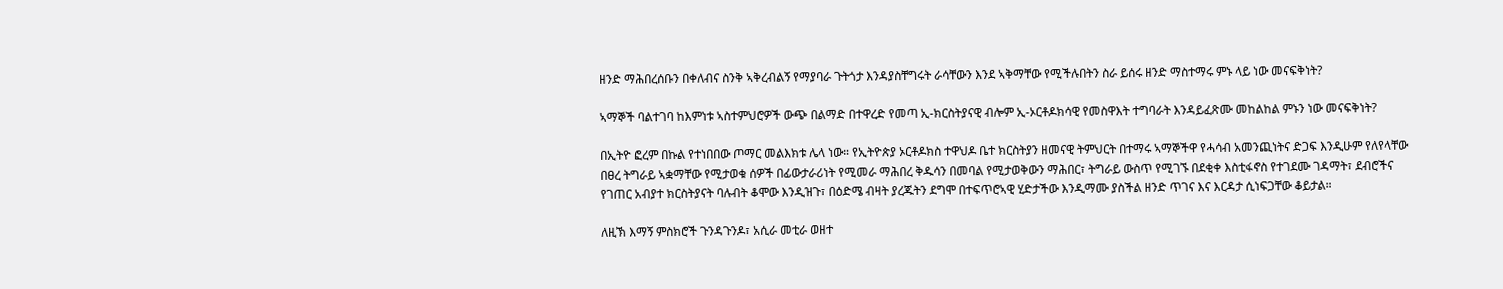ዘንድ ማሕበረሰቡን በቀለብና ስንቅ ኣቅረብልኝ የማያባራ ጉትጎታ እንዳያስቸግሩት ራሳቸውን እንደ ኣቅማቸው የሚችሉበትን ስራ ይሰሩ ዘንድ ማስተማሩ ምኑ ላይ ነው መናፍቅነት?

ኣማኞች ባልተገባ ከእምነቱ ኣስተምህሮዎች ውጭ በልማድ በተዋረድ የመጣ ኢ-ክርስትያናዊ ብሎም ኢ-ኦርቶዶክሳዊ የመስዋእት ተግባራት እንዳይፈጽሙ መከልከል ምኑን ነው መናፍቅነት?

በኢትዮ ፎረም በኩል የተነበበው ጦማር መልእክቱ ሌላ ነው። የኢትዮጵያ ኦርቶዶክስ ተዋህዶ ቤተ ክርስትያን ዘመናዊ ትምህርት በተማሩ ኣማኞችዋ የሓሳብ አመንጪነትና ድጋፍ እንዲሁም የለየላቸው በፀረ ትግራይ ኣቋማቸው የሚታወቁ ሰዎች በፊውታራሪነት የሚመራ ማሕበረ ቅዱሳን በመባል የሚታወቅውን ማሕበር፣ ትግራይ ውስጥ የሚገኙ በደቂቀ እስቲፋኖስ የተገደሙ ገዳማት፣ ደብሮችና የገጠር አብያተ ክርስትያናት ባሉብት ቆሞው እንዲዝጉ፣ በዕድሜ ብዛት ያረጁትን ደግሞ በተፍጥሮኣዊ ሂድታችው እንዲማሙ ያስችል ዘንድ ጥገና እና እርዳታ ሲነፍጋቸው ቆይታል።

ለዚኽ እማኝ ምስክሮች ጉንዳጉንዶ፣ አሲራ መቲራ ወዘተ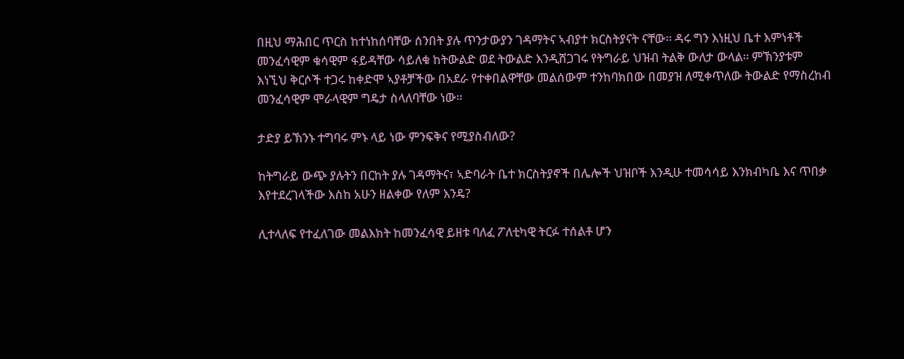በዚህ ማሕበር ጥርስ ከተነከሰባቸው ሰንበት ያሉ ጥንታውያን ገዳማትና ኣብያተ ክርስትያናት ናቸው። ዳሩ ግን እነዚህ ቤተ እምነቶች መንፈሳዊም ቁሳዊም ፋይዳቸው ሳይለቁ ከትውልድ ወደ ትውልድ እንዲሸጋገሩ የትግራይ ህዝብ ትልቅ ውለታ ውላል። ምኽንያቱም እነኚህ ቅርሶች ተጋሩ ከቀድሞ ኣያቶቻችው በአደራ የተቀበልዋቸው መልሰውም ተንከባክበው በመያዝ ለሚቀጥለው ትውልድ የማስረከብ መንፈሳዊም ሞራላዊም ግዴታ ስላለባቸው ነው።

ታድያ ይኽንኑ ተግባሩ ምኑ ላይ ነው ምንፍቅና የሚያስብለው?

ከትግራይ ውጭ ያሉትን በርከት ያሉ ገዳማትና፣ ኣድባራት ቤተ ክርስትያኖች በሌሎች ህዝቦች እንዲሁ ተመሳሳይ እንክብካቤ እና ጥበቃ እየተደረገላችው እስከ አሁን ዘልቀው የለም እንዴ?

ሊተላለፍ የተፈለገው መልእክት ከመንፈሳዊ ይዘቱ ባለፈ ፖለቲካዊ ትርፉ ተሰልቶ ሆን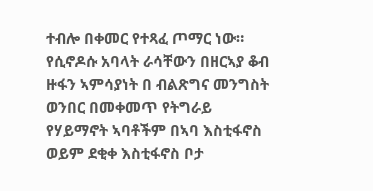ተብሎ በቀመር የተጻፈ ጦማር ነው። የሲኖዶሱ አባላት ራሳቸውን በዘርኣያ ቆብ ዙፋን ኣምሳያነት በ ብልጽግና መንግስት ወንበር በመቀመጥ የትግራይ የሃይማኖት ኣባቶችም በኣባ እስቲፋኖስ ወይም ደቂቀ እስቲፋኖስ ቦታ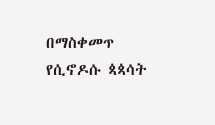በማስቀመጥ የሲኖዶሱ ጳጳሳት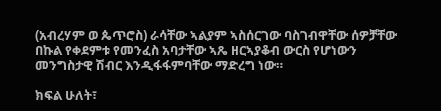(አብረሃም ወ ጴጥሮስ) ራሳቸው ኣልያም ኣስሰርገው ባስገብዋቸው ሰዎቻቸው በኩል የቀደምቱ የመንፈስ አባታቸው ኣጼ ዘርኣያቆብ ውርስ የሆነውን መንግስታዊ ሽብር እንዲፋፋምባቸው ማድረግ ነው።

ክፍል ሁለት፣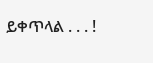ይቀጥላል . . . !